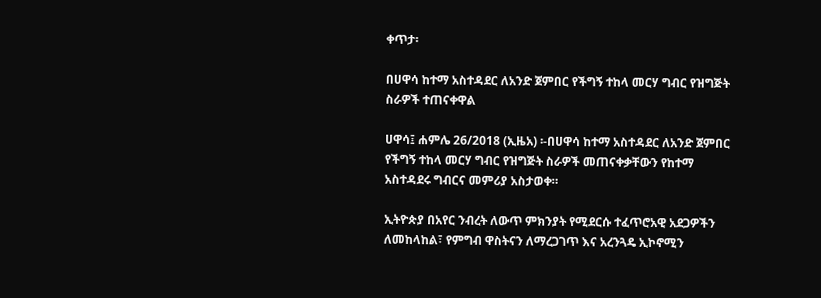ቀጥታ፡

በሀዋሳ ከተማ አስተዳደር ለአንድ ጀምበር የችግኝ ተከላ መርሃ ግብር የዝግጅት ስራዎች ተጠናቀዋል

ሀዋሳ፤ ሐምሌ 26/2018 (ኢዜአ) ፡-በሀዋሳ ከተማ አስተዳደር ለአንድ ጀምበር የችግኝ ተከላ መርሃ ግብር የዝግጅት ስራዎች መጠናቀቃቸውን የከተማ አስተዳደሩ ግብርና መምሪያ አስታወቀ።

ኢትዮጵያ በአየር ንብረት ለውጥ ምክንያት የሚደርሱ ተፈጥሮአዊ አደጋዎችን ለመከላከል፣ የምግብ ዋስትናን ለማረጋገጥ እና አረንጓዴ ኢኮኖሚን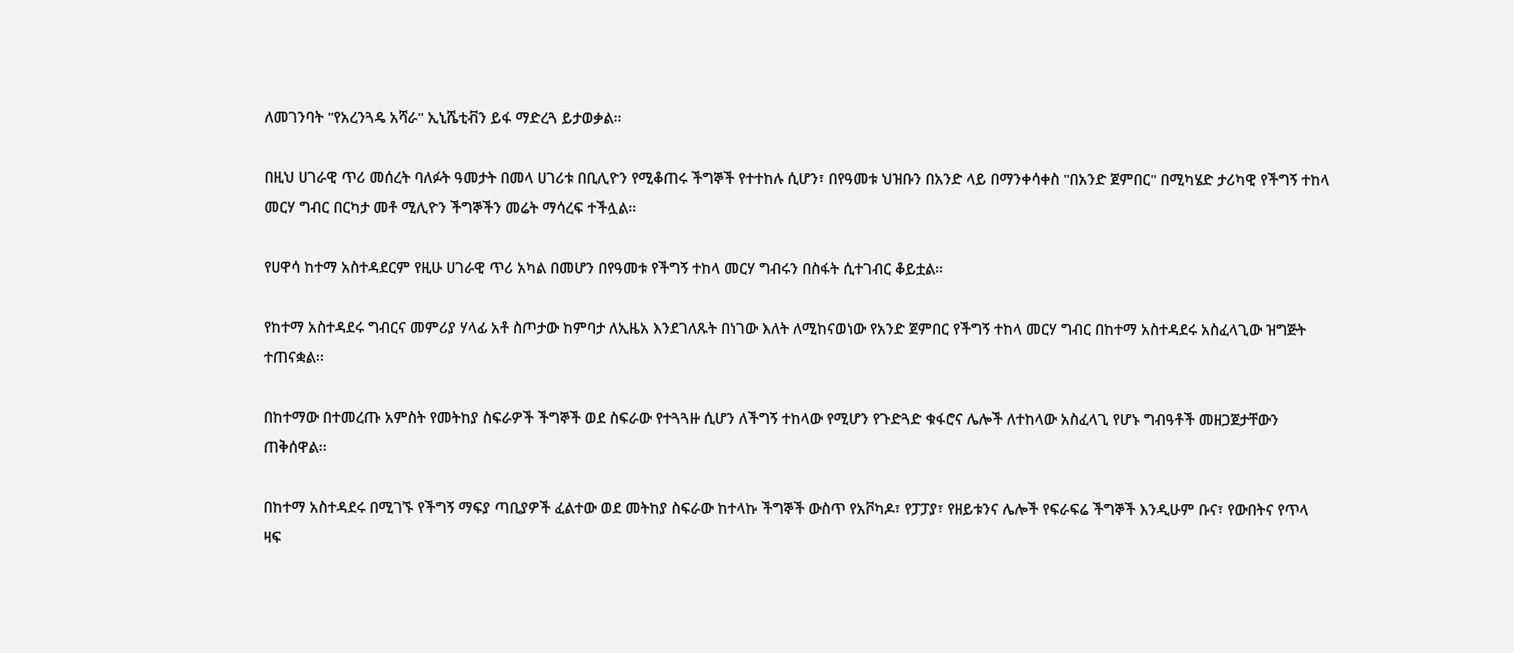ለመገንባት "የአረንጓዴ አሻራ" ኢኒሼቲቭን ይፋ ማድረጓ ይታወቃል።

በዚህ ሀገራዊ ጥሪ መሰረት ባለፉት ዓመታት በመላ ሀገሪቱ በቢሊዮን የሚቆጠሩ ችግኞች የተተከሉ ሲሆን፣ በየዓመቱ ህዝቡን በአንድ ላይ በማንቀሳቀስ "በአንድ ጀምበር" በሚካሄድ ታሪካዊ የችግኝ ተከላ መርሃ ግብር በርካታ መቶ ሚሊዮን ችግኞችን መሬት ማሳረፍ ተችሏል።

የሀዋሳ ከተማ አስተዳደርም የዚሁ ሀገራዊ ጥሪ አካል በመሆን በየዓመቱ የችግኝ ተከላ መርሃ ግብሩን በስፋት ሲተገብር ቆይቷል።

የከተማ አስተዳደሩ ግብርና መምሪያ ሃላፊ አቶ ስጦታው ከምባታ ለኢዜአ እንደገለጹት በነገው እለት ለሚከናወነው የአንድ ጀምበር የችግኝ ተከላ መርሃ ግብር በከተማ አስተዳደሩ አስፈላጊው ዝግጅት ተጠናቋል፡፡

በከተማው በተመረጡ አምስት የመትከያ ስፍራዎች ችግኞች ወደ ስፍራው የተጓጓዙ ሲሆን ለችግኝ ተከላው የሚሆን የጉድጓድ ቁፋሮና ሌሎች ለተከላው አስፈላጊ የሆኑ ግብዓቶች መዘጋጀታቸውን ጠቅሰዋል፡፡

በከተማ አስተዳደሩ በሚገኙ የችግኝ ማፍያ ጣቢያዎች ፈልተው ወደ መትከያ ስፍራው ከተላኩ ችግኞች ውስጥ የአቮካዶ፣ የፓፓያ፣ የዘይቱንና ሌሎች የፍራፍሬ ችግኞች እንዲሁም ቡና፣ የውበትና የጥላ ዛፍ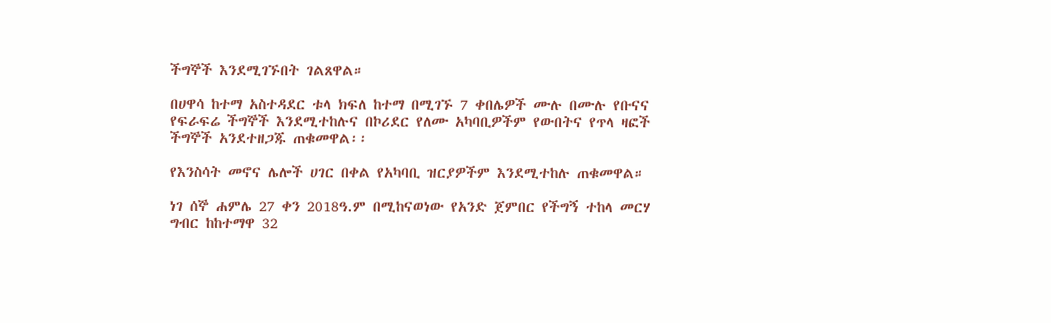ችግኞች እንደሚገኙበት ገልጸዋል።

በሀዋሳ ከተማ አስተዳደር ቱላ ክፍለ ከተማ በሚገኙ 7 ቀበሌዎች ሙሉ በሙሉ የቡናና የፍራፍሬ ችግኞች እንደሚተከሉና በኮሪደር የለሙ አካባቢዎችም የውበትና የጥላ ዛፎች ችግኞች አንደተዘጋጁ ጠቁመዋል፡፡

የእንስሳት መኖና ሌሎች ሀገር በቀል የአካባቢ ዝርያዎችም እንደሚተከሉ ጠቁመዋል።

ነገ ሰኞ ሐምሌ 27 ቀን 2018ዓ.ም በሚከናወነው የአንድ ጀምበር የችግኝ ተከላ መርሃ ግብር ከከተማዋ 32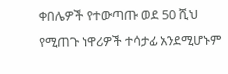ቀበሌዎች የተውጣጡ ወደ 50 ሺህ የሚጠጉ ነዋሪዎች ተሳታፊ አንደሚሆኑም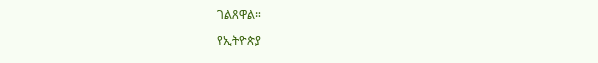ገልጸዋል።

የኢትዮጵያ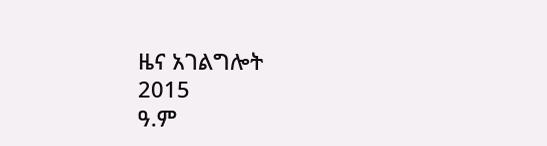ዜና አገልግሎት
2015
ዓ.ም